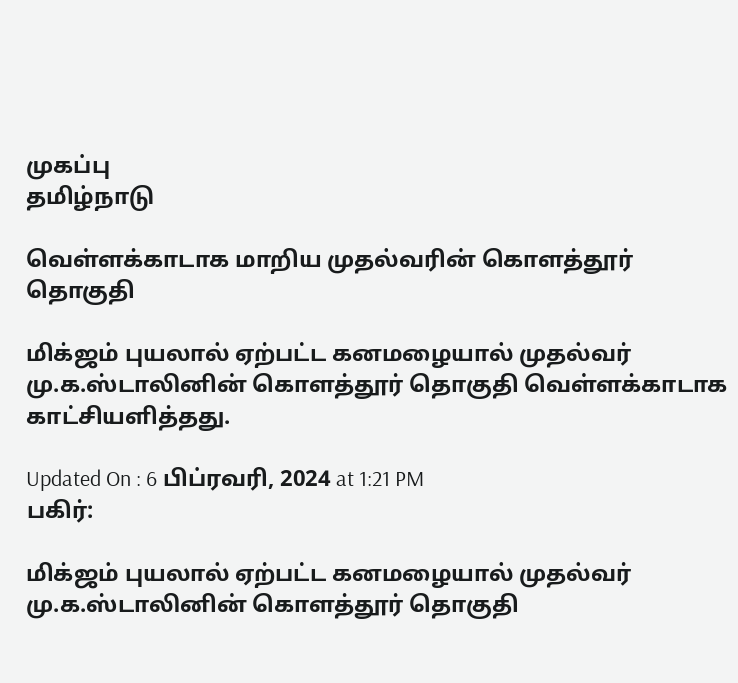முகப்பு
தமிழ்நாடு

வெள்ளக்காடாக மாறிய முதல்வரின் கொளத்தூர் தொகுதி

மிக்ஜம் புயலால் ஏற்பட்ட கனமழையால் முதல்வர் மு.க.ஸ்டாலினின் கொளத்தூர் தொகுதி வெள்ளக்காடாக காட்சியளித்தது.

Updated On : 6 பிப்ரவரி, 2024 at 1:21 PM
பகிர்:

மிக்ஜம் புயலால் ஏற்பட்ட கனமழையால் முதல்வர் மு.க.ஸ்டாலினின் கொளத்தூர் தொகுதி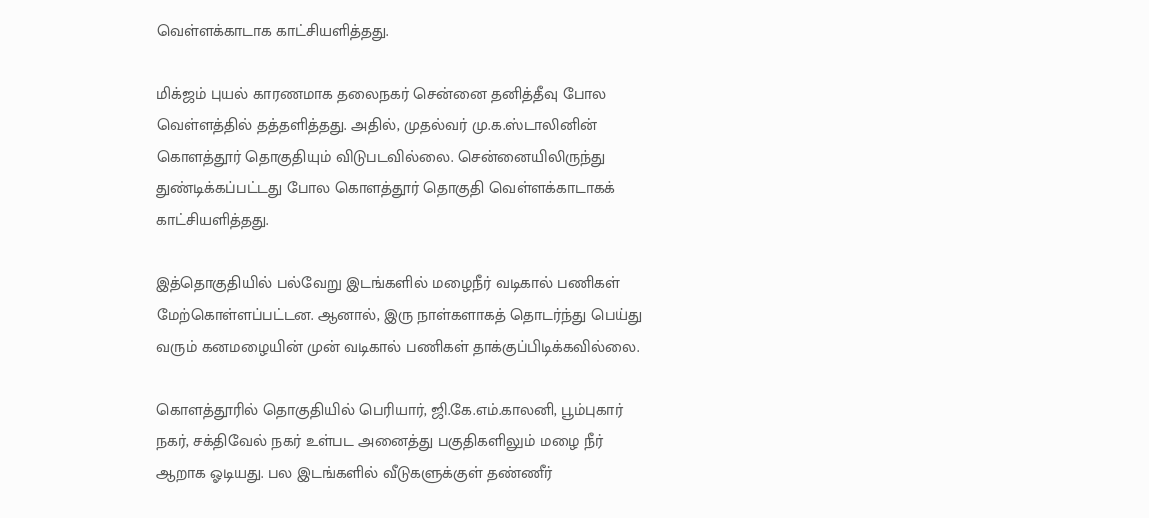வெள்ளக்காடாக காட்சியளித்தது.

மிக்ஜம் புயல் காரணமாக தலைநகர் சென்னை தனித்தீவு போல வெள்ளத்தில் தத்தளித்தது. அதில், முதல்வர் மு.க.ஸ்டாலினின் கொளத்தூர் தொகுதியும் விடுபடவில்லை. சென்னையிலிருந்து துண்டிக்கப்பட்டது போல கொளத்தூர் தொகுதி வெள்ளக்காடாகக் காட்சியளித்தது.

இத்தொகுதியில் பல்வேறு இடங்களில் மழைநீர் வடிகால் பணிகள் மேற்கொள்ளப்பட்டன. ஆனால், இரு நாள்களாகத் தொடர்ந்து பெய்து வரும் கனமழையின் முன் வடிகால் பணிகள் தாக்குப்பிடிக்கவில்லை.

கொளத்தூரில் தொகுதியில் பெரியார், ஜி.கே.எம்.காலனி, பூம்புகார் நகர், சக்திவேல் நகர் உள்பட அனைத்து பகுதிகளிலும் மழை நீர் ஆறாக ஓடியது. பல இடங்களில் வீடுகளுக்குள் தண்ணீர்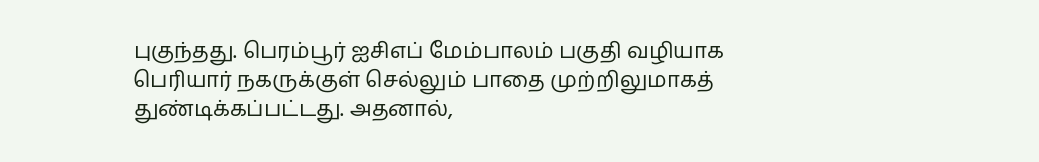புகுந்தது. பெரம்பூர் ஐசிஎப் மேம்பாலம் பகுதி வழியாக பெரியார் நகருக்குள் செல்லும் பாதை முற்றிலுமாகத் துண்டிக்கப்பட்டது. அதனால்,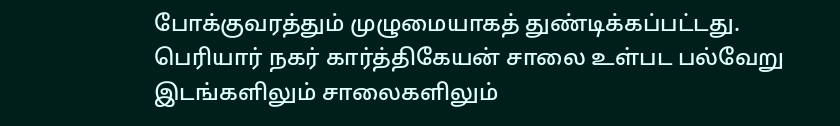போக்குவரத்தும் முழுமையாகத் துண்டிக்கப்பட்டது. பெரியார் நகர் கார்த்திகேயன் சாலை உள்பட பல்வேறு இடங்களிலும் சாலைகளிலும்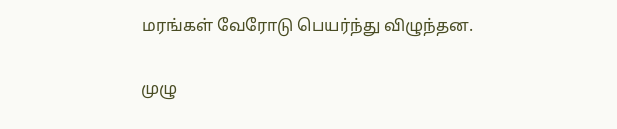மரங்கள் வேரோடு பெயர்ந்து விழுந்தன.

முழு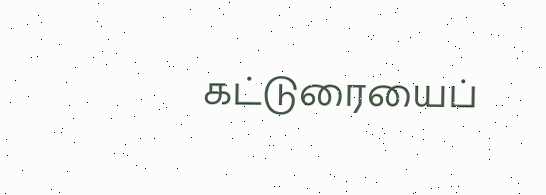கட்டுரையைப்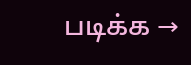படிக்க →